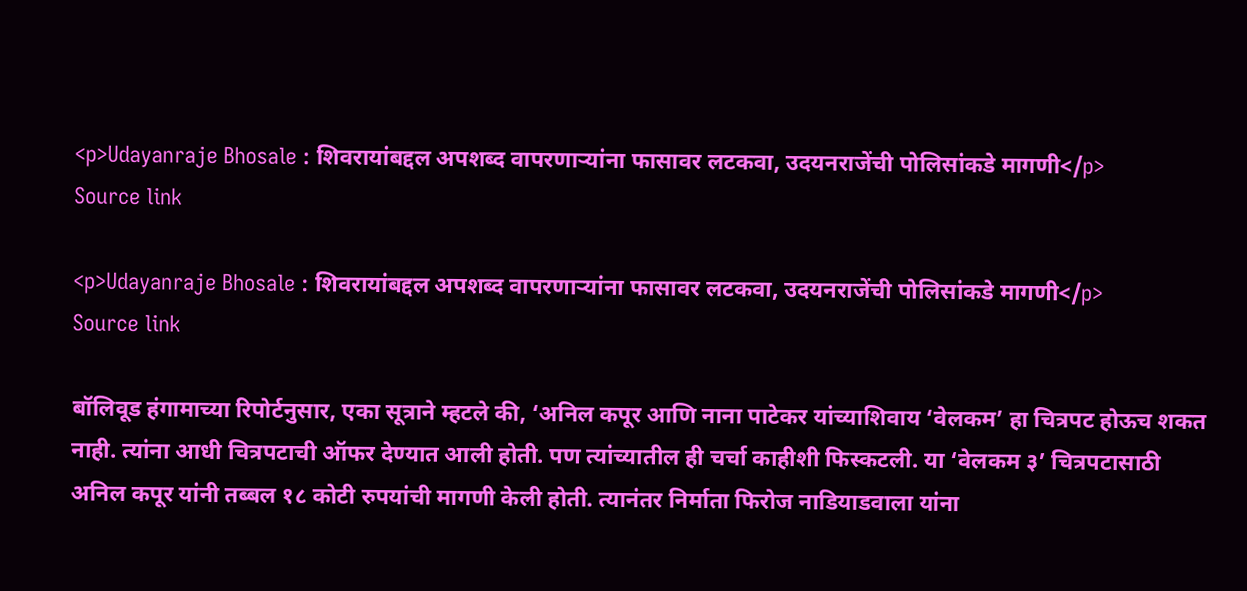<p>Udayanraje Bhosale : शिवरायांबद्दल अपशब्द वापरणाऱ्यांना फासावर लटकवा, उदयनराजेंची पोलिसांकडे मागणी</p>
Source link

<p>Udayanraje Bhosale : शिवरायांबद्दल अपशब्द वापरणाऱ्यांना फासावर लटकवा, उदयनराजेंची पोलिसांकडे मागणी</p>
Source link

बॉलिवूड हंगामाच्या रिपोर्टनुसार, एका सूत्राने म्हटले की, ‘अनिल कपूर आणि नाना पाटेकर यांच्याशिवाय ‘वेलकम’ हा चित्रपट होऊच शकत नाही. त्यांना आधी चित्रपटाची ऑफर देण्यात आली होती. पण त्यांच्यातील ही चर्चा काहीशी फिस्कटली. या ‘वेलकम ३’ चित्रपटासाठी अनिल कपूर यांनी तब्बल १८ कोटी रुपयांची मागणी केली होती. त्यानंतर निर्माता फिरोज नाडियाडवाला यांना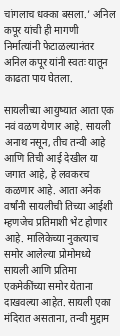चांगलाच धक्का बसला.’ अनिल कपूर यांची ही मागणी निर्मात्यांनी फेटाळल्यानंतर अनिल कपूर यांनी स्वतः यातून काढता पाय घेतला.

सायलीच्या आयुष्यात आता एक नवं वळण येणार आहे. सायली अनाथ नसून, तीच तन्वी आहे आणि तिची आई देखील या जगात आहे, हे लवकरच कळणार आहे. आता अनेक वर्षांनी सायलीची तिच्या आईशी म्हणजेच प्रतिमाशी भेट होणार आहे. मालिकेच्या नुकत्याच समोर आलेल्या प्रोमोमध्ये सायली आणि प्रतिमा एकमेकींच्या समोर येताना दाखवल्या आहेत. सायली एका मंदिरात असताना, तन्वी मुद्दाम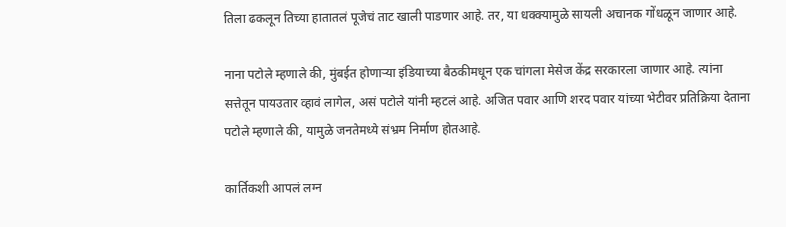तिला ढकलून तिच्या हातातलं पूजेचं ताट खाली पाडणार आहे. तर, या धक्क्यामुळे सायली अचानक गोंधळून जाणार आहे.

नाना पटोले म्हणाले की, मुंबईत होणाऱ्या इंडियाच्या बैठकीमधून एक चांगला मेसेज केंद्र सरकारला जाणार आहे. त्यांना सत्तेतून पायउतार व्हावं लागेल, असं पटोले यांनी म्हटलं आहे. अजित पवार आणि शरद पवार यांच्या भेटीवर प्रतिक्रिया देताना पटोले म्हणाले की, यामुळे जनतेमध्ये संभ्रम निर्माण होतआहे.

कार्तिकशी आपलं लग्न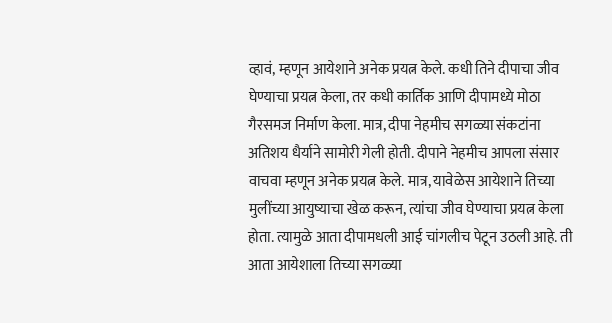व्हावं, म्हणून आयेशाने अनेक प्रयत्न केले. कधी तिने दीपाचा जीव घेण्याचा प्रयत्न केला, तर कधी कार्तिक आणि दीपामध्ये मोठा गैरसमज निर्माण केला. मात्र, दीपा नेहमीच सगळ्या संकटांना अतिशय धैर्याने सामोरी गेली होती. दीपाने नेहमीच आपला संसार वाचवा म्हणून अनेक प्रयत्न केले. मात्र, यावेळेस आयेशाने तिच्या मुलींच्या आयुष्याचा खेळ करून, त्यांचा जीव घेण्याचा प्रयत्न केला होता. त्यामुळे आता दीपामधली आई चांगलीच पेटून उठली आहे. ती आता आयेशाला तिच्या सगळ्या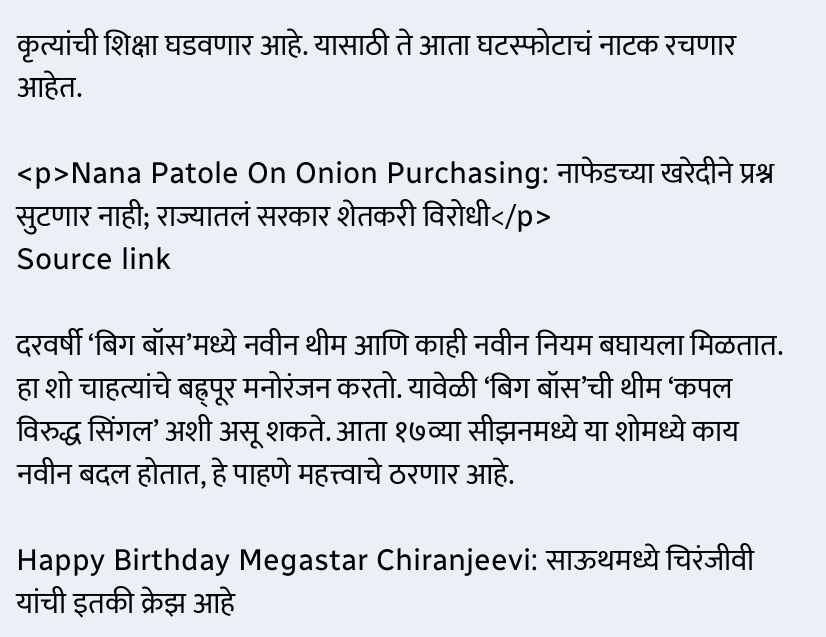कृत्यांची शिक्षा घडवणार आहे. यासाठी ते आता घटस्फोटाचं नाटक रचणार आहेत.

<p>Nana Patole On Onion Purchasing: नाफेडच्या खरेदीने प्रश्न सुटणार नाही; राज्यातलं सरकार शेतकरी विरोधी</p>
Source link

दरवर्षी ‘बिग बॉस’मध्ये नवीन थीम आणि काही नवीन नियम बघायला मिळतात. हा शो चाहत्यांचे बह्र्पूर मनोरंजन करतो. यावेळी ‘बिग बॉस’ची थीम ‘कपल विरुद्ध सिंगल’ अशी असू शकते. आता १७व्या सीझनमध्ये या शोमध्ये काय नवीन बदल होतात, हे पाहणे महत्त्वाचे ठरणार आहे.

Happy Birthday Megastar Chiranjeevi: साऊथमध्ये चिरंजीवी यांची इतकी क्रेझ आहे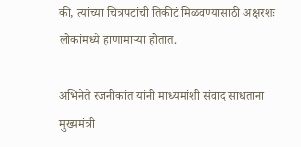की, त्यांच्या चित्रपटांची तिकीटं मिळवण्यासाठी अक्षरशः लोकांमध्ये हाणामाऱ्या होतात.

अभिनेते रजनीकांत यांनी माध्यमांशी संवाद साधताना मुख्यमंत्री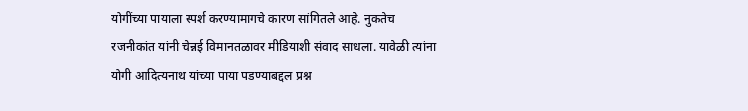योगींच्या पायाला स्पर्श करण्यामागचे कारण सांगितले आहे. नुकतेच रजनीकांत यांनी चेन्नई विमानतळावर मीडियाशी संवाद साधला. यावेळी त्यांना योगी आदित्यनाथ यांच्या पाया पडण्याबद्दल प्रश्न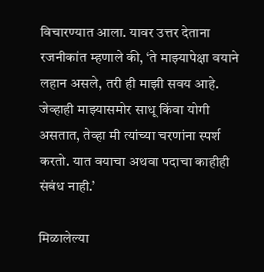विचारण्यात आला. यावर उत्तर देताना रजनीकांत म्हणाले की, ‘ते माझ्यापेक्षा वयाने लहान असले, तरी ही माझी सवय आहे. जेव्हाही माझ्यासमोर साधू किंवा योगी असतात, तेव्हा मी त्यांच्या चरणांना स्पर्श करतो. यात वयाचा अथवा पदाचा काहीही संबंध नाही.’

मिळालेल्या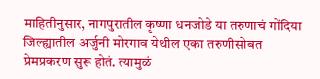माहितीनुसार, नागपुरातील कृष्णा धनजोडे या तरुणाचं गोंदिया जिल्ह्यातील अर्जुनी मोरगाव येथील एका तरुणीसोबत प्रेमप्रकरण सुरू होतं. त्यामुळं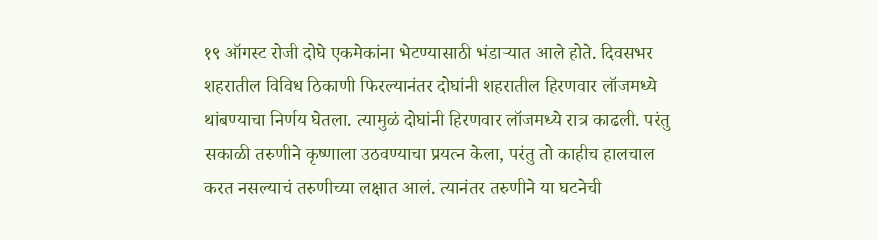१९ ऑगस्ट रोजी दोघे एकमेकांना भेटण्यासाठी भंडाऱ्यात आले होते. दिवसभर शहरातील विविध ठिकाणी फिरल्यानंतर दोघांनी शहरातील हिरणवार लॉजमध्ये थांबण्याचा निर्णय घेतला. त्यामुळं दोघांनी हिरणवार लॉजमध्ये रात्र काढली. परंतु सकाळी तरुणीने कृष्णाला उठवण्याचा प्रयत्न केला, परंतु तो काहीच हालचाल करत नसल्याचं तरुणीच्या लक्षात आलं. त्यानंतर तरुणीने या घटनेची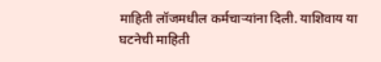माहिती लॉजमधील कर्मचाऱ्यांना दिली. याशिवाय या घटनेची माहिती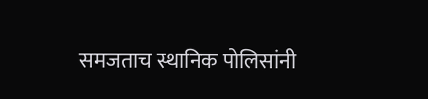समजताच स्थानिक पोलिसांनी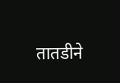तातडीने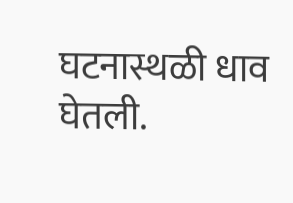घटनास्थळी धाव घेतली.